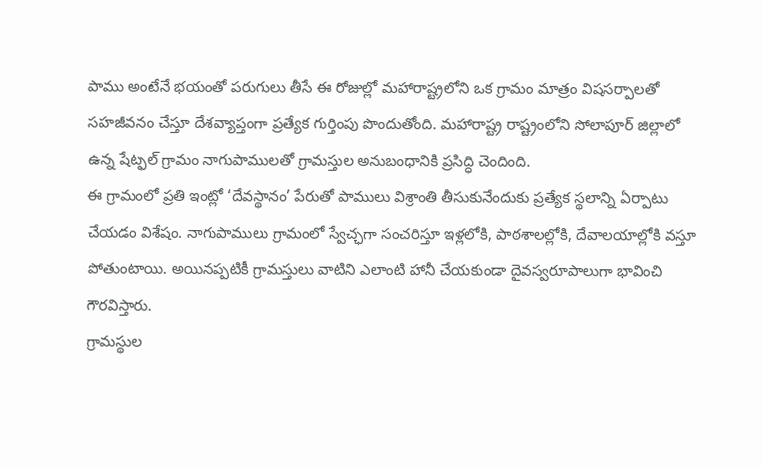పాము అంటేనే భయంతో పరుగులు తీసే ఈ రోజుల్లో మహారాష్ట్రలోని ఒక గ్రామం మాత్రం విషసర్పాలతో సహజీవనం చేస్తూ దేశవ్యాప్తంగా ప్రత్యేక గుర్తింపు పొందుతోంది. మహారాష్ట్ర రాష్ట్రంలోని సోలాపూర్ జిల్లాలో ఉన్న షేట్ఫల్ గ్రామం నాగుపాములతో గ్రామస్తుల అనుబంధానికి ప్రసిద్ధి చెందింది.
ఈ గ్రామంలో ప్రతి ఇంట్లో ‘దేవస్థానం’ పేరుతో పాములు విశ్రాంతి తీసుకునేందుకు ప్రత్యేక స్థలాన్ని ఏర్పాటు చేయడం విశేషం. నాగుపాములు గ్రామంలో స్వేచ్ఛగా సంచరిస్తూ ఇళ్లలోకి, పాఠశాలల్లోకి, దేవాలయాల్లోకి వస్తూ పోతుంటాయి. అయినప్పటికీ గ్రామస్తులు వాటిని ఎలాంటి హానీ చేయకుండా దైవస్వరూపాలుగా భావించి గౌరవిస్తారు.
గ్రామస్థుల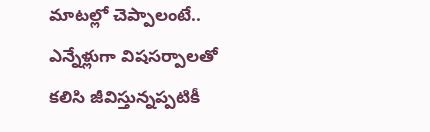మాటల్లో చెప్పాలంటే.. ఎన్నేళ్లుగా విషసర్పాలతో కలిసి జీవిస్తున్నప్పటికీ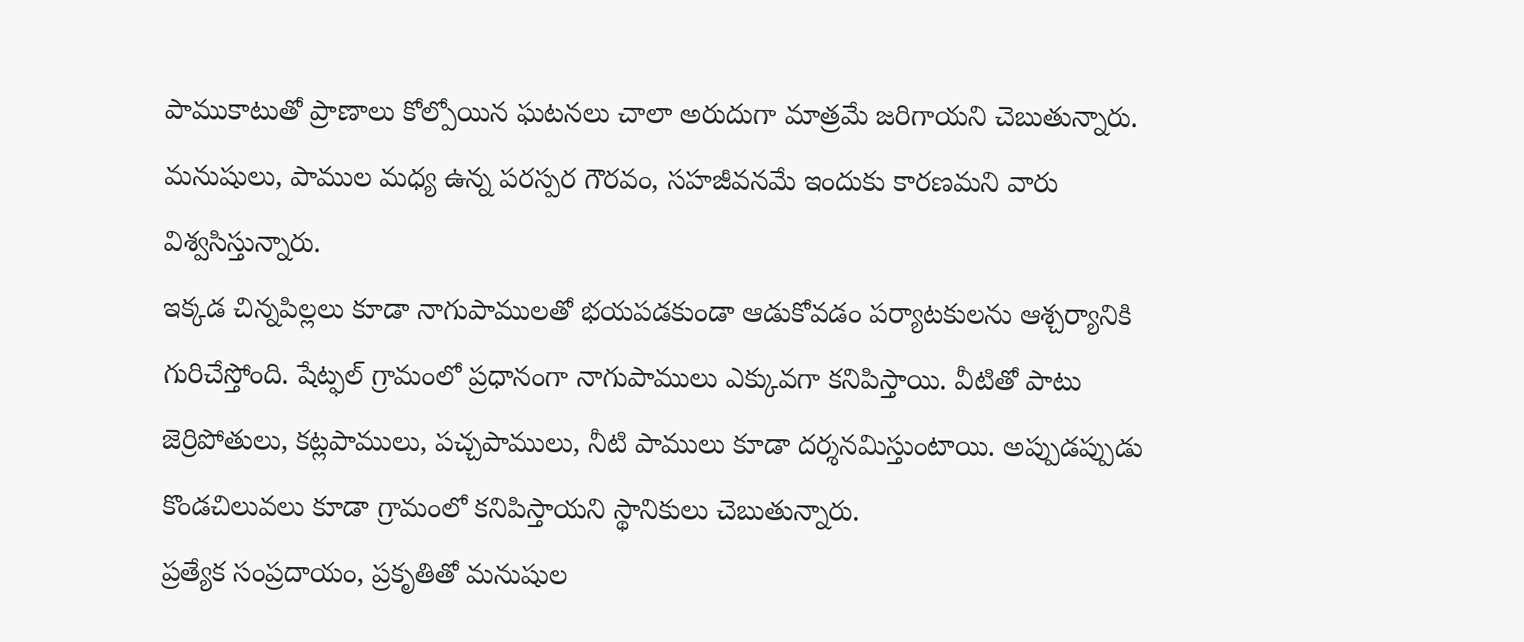పాముకాటుతో ప్రాణాలు కోల్పోయిన ఘటనలు చాలా అరుదుగా మాత్రమే జరిగాయని చెబుతున్నారు. మనుషులు, పాముల మధ్య ఉన్న పరస్పర గౌరవం, సహజీవనమే ఇందుకు కారణమని వారు విశ్వసిస్తున్నారు.
ఇక్కడ చిన్నపిల్లలు కూడా నాగుపాములతో భయపడకుండా ఆడుకోవడం పర్యాటకులను ఆశ్చర్యానికి గురిచేస్తోంది. షేట్ఫల్ గ్రామంలో ప్రధానంగా నాగుపాములు ఎక్కువగా కనిపిస్తాయి. వీటితో పాటు జెర్రిపోతులు, కట్లపాములు, పచ్చపాములు, నీటి పాములు కూడా దర్శనమిస్తుంటాయి. అప్పుడప్పుడు కొండచిలువలు కూడా గ్రామంలో కనిపిస్తాయని స్థానికులు చెబుతున్నారు.
ప్రత్యేక సంప్రదాయం, ప్రకృతితో మనుషుల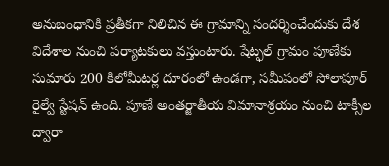అనుబంధానికి ప్రతీకగా నిలిచిన ఈ గ్రామాన్ని సందర్శించేందుకు దేశ విదేశాల నుంచి పర్యాటకులు వస్తుంటారు. షేట్ఫల్ గ్రామం పూణేకు సుమారు 200 కిలోమీటర్ల దూరంలో ఉండగా, సమీపంలో సోలాపూర్ రైల్వే స్టేషన్ ఉంది. పూణే అంతర్జాతీయ విమానాశ్రయం నుంచి టాక్సీల ద్వారా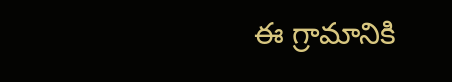ఈ గ్రామానికి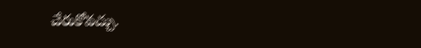చేరుకోవచ్చు.